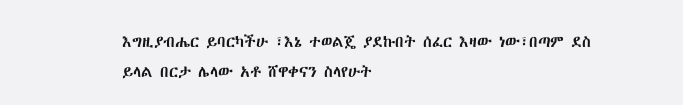እግዚያብሔር ይባርካችሁ ፣እኔ ተወልጄ ያደኩበት ሰፈር እዛው ነው፣በጣም ደስ ይላል በርታ ሌላው አቶ ሸዋቀናን ስላየሁት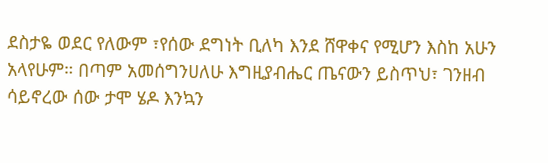ደስታዬ ወደር የለውም ፣የሰው ደግነት ቢለካ እንደ ሸዋቀና የሚሆን እስከ አሁን አላየሁም። በጣም አመሰግንሀለሁ እግዚያብሔር ጤናውን ይስጥህ፣ ገንዘብ ሳይኖረው ሰው ታሞ ሄዶ እንኳን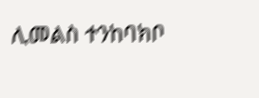ሊመልስ ተንከባክቦ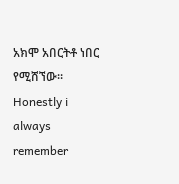አክሞ አበርትቶ ነበር የሚሸኘው። Honestly i always remember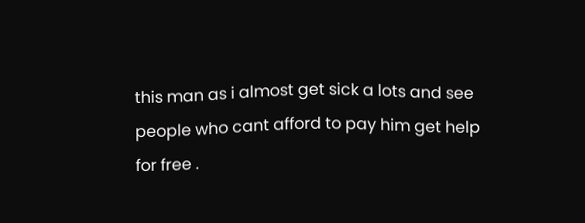this man as i almost get sick a lots and see people who cant afford to pay him get help for free .